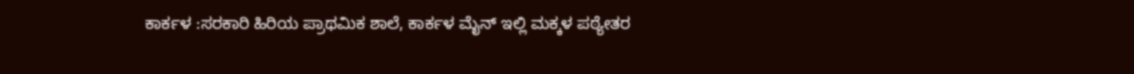ಕಾರ್ಕಳ :ಸರಕಾರಿ ಹಿರಿಯ ಪ್ರಾಥಮಿಕ ಶಾಲೆ, ಕಾರ್ಕಳ ಮೈನ್ ಇಲ್ಲಿ ಮಕ್ಕಳ ಪಠ್ಯೇತರ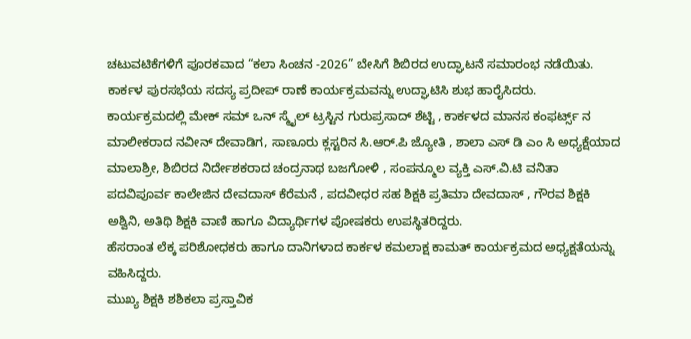ಚಟುವಟಿಕೆಗಳಿಗೆ ಪೂರಕವಾದ “ಕಲಾ ಸಿಂಚನ -2026” ಬೇಸಿಗೆ ಶಿಬಿರದ ಉದ್ಘಾಟನೆ ಸಮಾರಂಭ ನಡೆಯಿತು.
ಕಾರ್ಕಳ ಪುರಸಭೆಯ ಸದಸ್ಯ ಪ್ರದೀಪ್ ರಾಣೆ ಕಾರ್ಯಕ್ರಮವನ್ನು ಉದ್ಘಾಟಿಸಿ ಶುಭ ಹಾರೈಸಿದರು.
ಕಾರ್ಯಕ್ರಮದಲ್ಲಿ ಮೇಕ್ ಸಮ್ ಒನ್ ಸ್ಮೈಲ್ ಟ್ರಸ್ಟಿನ ಗುರುಪ್ರಸಾದ್ ಶೆಟ್ಟಿ , ಕಾರ್ಕಳದ ಮಾನಸ ಕಂಫರ್ಟ್ಸ್ ನ ಮಾಲೀಕರಾದ ನವೀನ್ ದೇವಾಡಿಗ, ಸಾಣೂರು ಕ್ಲಸ್ಟರಿನ ಸಿ.ಆರ್.ಪಿ ಜ್ಯೋತಿ , ಶಾಲಾ ಎಸ್ ಡಿ ಎಂ ಸಿ ಅಧ್ಯಕ್ಷೆಯಾದ ಮಾಲಾಶ್ರೀ, ಶಿಬಿರದ ನಿರ್ದೇಶಕರಾದ ಚಂದ್ರನಾಥ ಬಜಗೋಳಿ , ಸಂಪನ್ಮೂಲ ವ್ಯಕ್ತಿ ಎಸ್.ವಿ.ಟಿ ವನಿತಾ ಪದವಿಪೂರ್ವ ಕಾಲೇಜಿನ ದೇವದಾಸ್ ಕೆರೆಮನೆ , ಪದವೀಧರ ಸಹ ಶಿಕ್ಷಕಿ ಪ್ರತಿಮಾ ದೇವದಾಸ್ , ಗೌರವ ಶಿಕ್ಷಕಿ ಅಶ್ವಿನಿ, ಅತಿಥಿ ಶಿಕ್ಷಕಿ ವಾಣಿ ಹಾಗೂ ವಿದ್ಯಾರ್ಥಿಗಳ ಪೋಷಕರು ಉಪಸ್ಥಿತರಿದ್ದರು.
ಹೆಸರಾಂತ ಲೆಕ್ಕ ಪರಿಶೋಧಕರು ಹಾಗೂ ದಾನಿಗಳಾದ ಕಾರ್ಕಳ ಕಮಲಾಕ್ಷ ಕಾಮತ್ ಕಾರ್ಯಕ್ರಮದ ಅಧ್ಯಕ್ಷತೆಯನ್ನು ವಹಿಸಿದ್ದರು.
ಮುಖ್ಯ ಶಿಕ್ಷಕಿ ಶಶಿಕಲಾ ಪ್ರಸ್ತಾವಿಕ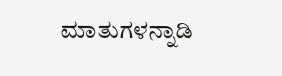ಮಾತುಗಳನ್ನಾಡಿ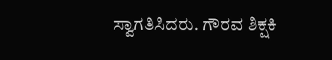ಸ್ವಾಗತಿಸಿದರು. ಗೌರವ ಶಿಕ್ಷಕಿ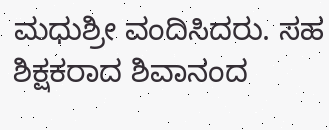ಮಧುಶ್ರೀ ವಂದಿಸಿದರು. ಸಹ ಶಿಕ್ಷಕರಾದ ಶಿವಾನಂದ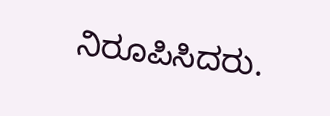ನಿರೂಪಿಸಿದರು.